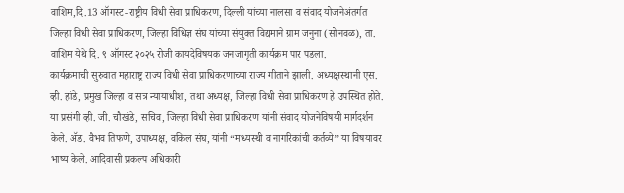वाशिम,दि.13 ऑगस्ट-राष्ट्रीय विधी सेवा प्राधिकरण, दिल्ली यांच्या नालसा व संवाद योजनेअंतर्गत जिल्हा विधी सेवा प्राधिकरण, जिल्हा विधिज्ञ संघ यांच्या संयुक्त विद्यमाने ग्राम जनुना (सोनवळ), ता. वाशिम येथे दि. ९ ऑगस्ट २०२५ रोजी कायदेविषयक जनजागृती कार्यक्रम पार पडला.
कार्यक्रमाची सुरुवात महाराष्ट्र राज्य विधी सेवा प्राधिकरणाच्या राज्य गीताने झाली. अध्यक्षस्थानी एस. व्ही. हांडे, प्रमुख जिल्हा व सत्र न्यायाधीश, तथा अध्यक्ष, जिल्हा विधी सेवा प्राधिकरण हे उपस्थित होते.
या प्रसंगी व्ही. जी. चौखंडे, सचिव, जिल्हा विधी सेवा प्राधिकरण यांनी संवाद योजनेविषयी मार्गदर्शन केले. ॲड. वैभव तिफणे, उपाध्यक्ष, वकिल संघ, यांनी “मध्यस्थी व नागरिकांची कर्तव्ये” या विषयावर भाष्य केले. आदिवासी प्रकल्प अधिकारी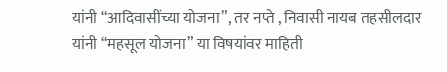यांनी “आदिवासींच्या योजना”, तर नप्ते , निवासी नायब तहसीलदार यांनी “महसूल योजना” या विषयांवर माहिती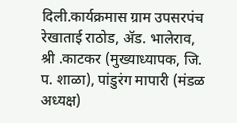दिली.कार्यक्रमास ग्राम उपसरपंच रेखाताई राठोड, ॲड. भालेराव, श्री .काटकर (मुख्याध्यापक, जि. प. शाळा), पांडुरंग मापारी (मंडळ अध्यक्ष)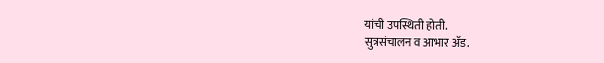यांची उपस्थिती होती.
सुत्रसंचालन व आभार ॲड.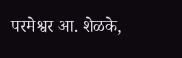परमेश्वर आ. शेळके,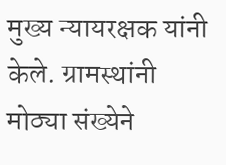मुख्य न्यायरक्षक यांनी केले. ग्रामस्थांनी मोठ्या संख्येने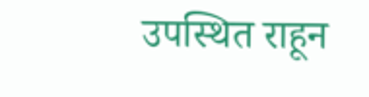उपस्थित राहून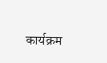कार्यक्रम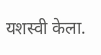यशस्वी केला.